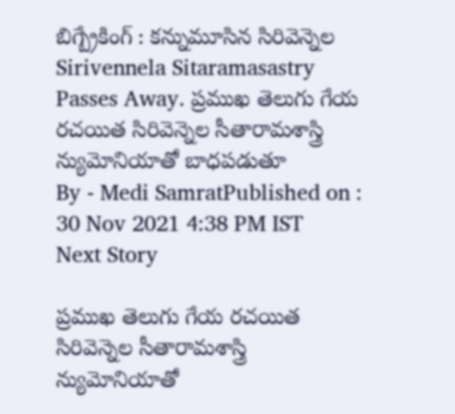బిగ్బ్రేకింగ్ : కన్నుమూసిన సిరివెన్నెల
Sirivennela Sitaramasastry Passes Away. ప్రముఖ తెలుగు గేయ రచయిత సిరివెన్నెల సీతారామశాస్త్రి న్యుమోనియాతో బాధపడుతూ
By - Medi SamratPublished on : 30 Nov 2021 4:38 PM IST
Next Story

ప్రముఖ తెలుగు గేయ రచయిత సిరివెన్నెల సీతారామశాస్త్రి న్యుమోనియాతో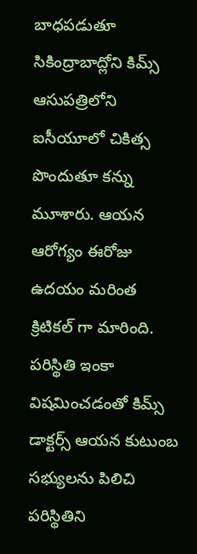బాధపడుతూ సికింద్రాబాద్లోని కిమ్స్ ఆసుపత్రిలోని ఐసీయూలో చికిత్స పొందుతూ కన్ను మూశారు. ఆయన ఆరోగ్యం ఈరోజు ఉదయం మరింత క్రిటికల్ గా మారింది. పరిస్థితి ఇంకా విషమించడంతో కిమ్స్ డాక్టర్స్ ఆయన కుటుంబ సభ్యులను పిలిచి పరిస్థితిని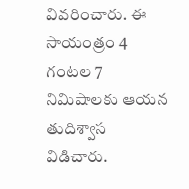వివరించారు. ఈ సాయంత్రం 4 గంటల 7 నిమిషాలకు ఆయన తుదిశ్వాస విడిచారు.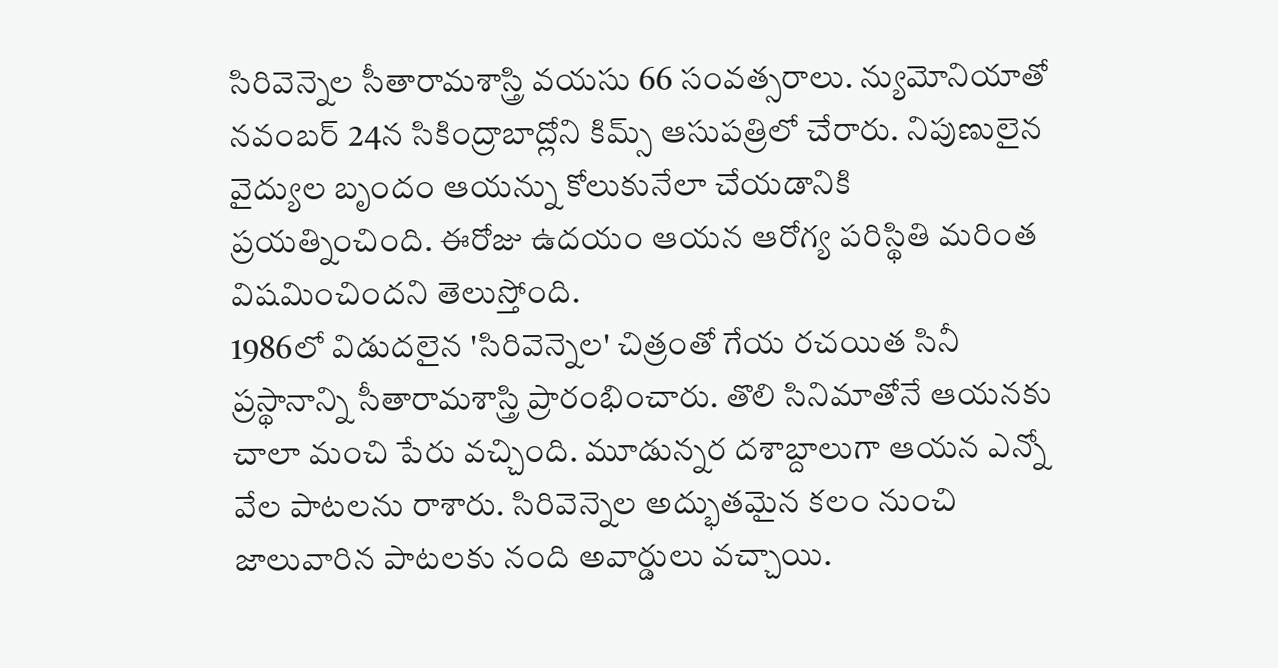సిరివెన్నెల సీతారామశాస్త్రి వయసు 66 సంవత్సరాలు. న్యుమోనియాతో నవంబర్ 24న సికింద్రాబాద్లోని కిమ్స్ ఆసుపత్రిలో చేరారు. నిపుణులైన వైద్యుల బృందం ఆయన్ను కోలుకునేలా చేయడానికి ప్రయత్నించింది. ఈరోజు ఉదయం ఆయన ఆరోగ్య పరిస్థితి మరింత విషమించిందని తెలుస్తోంది.
1986లో విడుదలైన 'సిరివెన్నెల' చిత్రంతో గేయ రచయిత సినీ ప్రస్థానాన్ని సీతారామశాస్త్రి ప్రారంభించారు. తొలి సినిమాతోనే ఆయనకు చాలా మంచి పేరు వచ్చింది. మూడున్నర దశాబ్దాలుగా ఆయన ఎన్నో వేల పాటలను రాశారు. సిరివెన్నెల అద్భుతమైన కలం నుంచి జాలువారిన పాటలకు నంది అవార్డులు వచ్చాయి.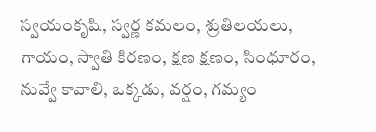స్వయంకృషి, స్వర్ణ కమలం, శ్రుతిలయలు, గాయం, స్వాతి కిరణం, క్షణ క్షణం, సింధూరం, నువ్వే కావాలి, ఒక్కడు, వర్షం, గమ్యం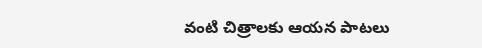వంటి చిత్రాలకు ఆయన పాటలు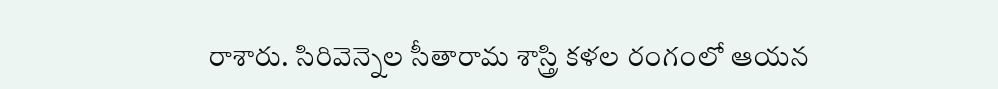రాశారు. సిరివెన్నెల సీతారామ శాస్త్రి కళల రంగంలో ఆయన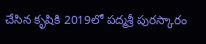చేసిన కృషికి 2019లో పద్మశ్రీ పురస్కారం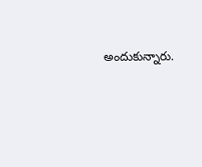అందుకున్నారు.